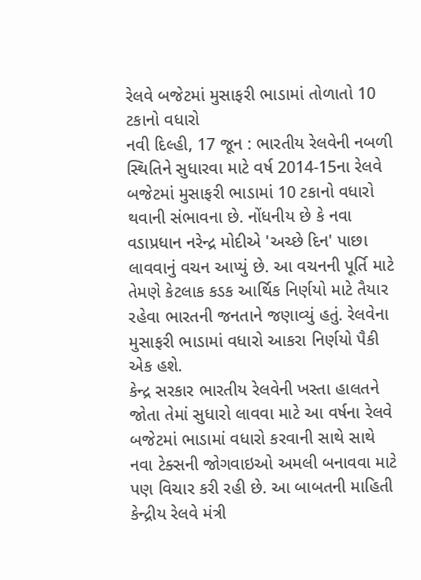રેલવે બજેટમાં મુસાફરી ભાડામાં તોળાતો 10 ટકાનો વધારો
નવી દિલ્હી, 17 જૂન : ભારતીય રેલવેની નબળી સ્થિતિને સુધારવા માટે વર્ષ 2014-15ના રેલવે બજેટમાં મુસાફરી ભાડામાં 10 ટકાનો વધારો થવાની સંભાવના છે. નોંધનીય છે કે નવા વડાપ્રધાન નરેન્દ્ર મોદીએ 'અચ્છે દિન' પાછા લાવવાનું વચન આપ્યું છે. આ વચનની પૂર્તિ માટે તેમણે કેટલાક કડક આર્થિક નિર્ણયો માટે તૈયાર રહેવા ભારતની જનતાને જણાવ્યું હતું. રેલવેના મુસાફરી ભાડામાં વધારો આકરા નિર્ણયો પૈકી એક હશે.
કેન્દ્ર સરકાર ભારતીય રેલવેની ખસ્તા હાલતને જોતા તેમાં સુધારો લાવવા માટે આ વર્ષના રેલવે બજેટમાં ભાડામાં વધારો કરવાની સાથે સાથે નવા ટેક્સની જોગવાઇઓ અમલી બનાવવા માટે પણ વિચાર કરી રહી છે. આ બાબતની માહિતી કેન્દ્રીય રેલવે મંત્રી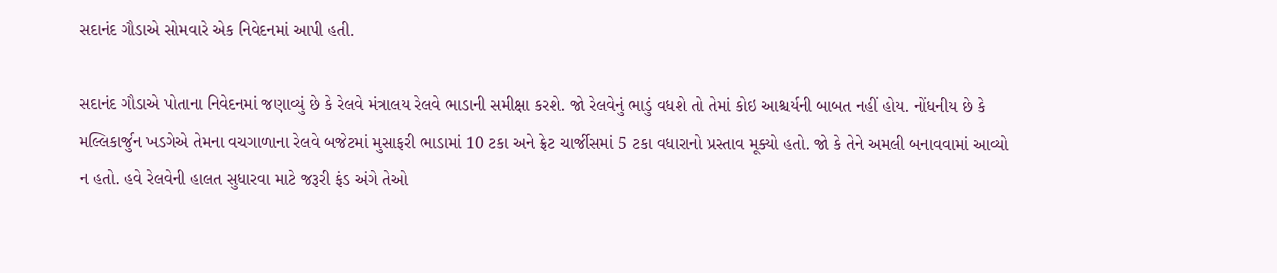સદાનંદ ગૌડાએ સોમવારે એક નિવેદનમાં આપી હતી.

સદાનંદ ગૌડાએ પોતાના નિવેદનમાં જણાવ્યું છે કે રેલવે મંત્રાલય રેલવે ભાડાની સમીક્ષા કરશે. જો રેલવેનું ભાડું વધશે તો તેમાં કોઇ આશ્ચર્યની બાબત નહીં હોય. નોંધનીય છે કે મલ્લિકાર્જુન ખડગેએ તેમના વચગાળાના રેલવે બજેટમાં મુસાફરી ભાડામાં 10 ટકા અને ફ્રેટ ચાર્જીસમાં 5 ટકા વધારાનો પ્રસ્તાવ મૂક્યો હતો. જો કે તેને અમલી બનાવવામાં આવ્યો ન હતો. હવે રેલવેની હાલત સુધારવા માટે જરૂરી ફંડ અંગે તેઓ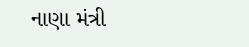નાણા મંત્રી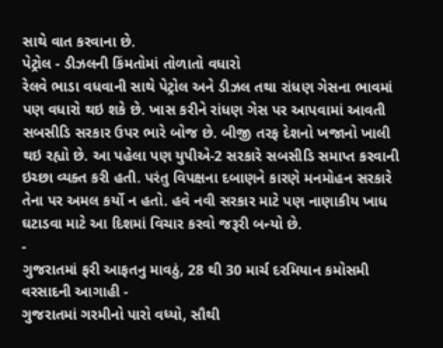સાથે વાત કરવાના છે.
પેટ્રોલ - ડીઝલની કિંમતોમાં તોળાતો વધારો
રેલવે ભાડા વધવાની સાથે પેટ્રોલ અને ડીઝલ તથા રાંધણ ગેસના ભાવમાં પણ વધારો થઇ શકે છે. ખાસ કરીને રાંધણ ગેસ પર આપવામાં આવતી સબસીડિ સરકાર ઉપર ભારે બોજ છે. બીજી તરફ દેશનો ખજાનો ખાલી થઇ રહ્યો છે. આ પહેલા પણ યુપીએ-2 સરકારે સબસીડિ સમાપ્ત કરવાની ઇચ્છા વ્યક્ત કરી હતી. પરંતુ વિપક્ષના દબાણને કારણે મનમોહન સરકારે તેના પર અમલ કર્યો ન હતો. હવે નવી સરકાર માટે પણ નાણાકીય ખાધ ઘટાડવા માટે આ દિશમાં વિચાર કરવો જરૂરી બન્યો છે.
-
ગુજરાતમાં ફરી આફતનુ માવઠું, 28 થી 30 માર્ચ દરમિયાન કમોસમી વરસાદની આગાહી -
ગુજરાતમાં ગરમીનો પારો વધ્યો, સૌથી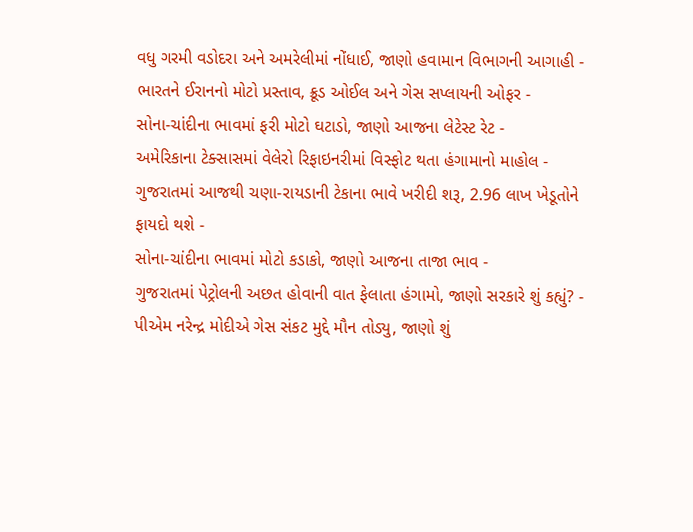વધુ ગરમી વડોદરા અને અમરેલીમાં નોંધાઈ, જાણો હવામાન વિભાગની આગાહી -
ભારતને ઈરાનનો મોટો પ્રસ્તાવ, ક્રૂડ ઓઈલ અને ગેસ સપ્લાયની ઓફર -
સોના-ચાંદીના ભાવમાં ફરી મોટો ઘટાડો, જાણો આજના લેટેસ્ટ રેટ -
અમેરિકાના ટેક્સાસમાં વેલેરો રિફાઇનરીમાં વિસ્ફોટ થતા હંગામાનો માહોલ -
ગુજરાતમાં આજથી ચણા-રાયડાની ટેકાના ભાવે ખરીદી શરૂ, 2.96 લાખ ખેડૂતોને ફાયદો થશે -
સોના-ચાંદીના ભાવમાં મોટો કડાકો, જાણો આજના તાજા ભાવ -
ગુજરાતમાં પેટ્રોલની અછત હોવાની વાત ફેલાતા હંગામો, જાણો સરકારે શું કહ્યું? -
પીએમ નરેન્દ્ર મોદીએ ગેસ સંકટ મુદ્દે મૌન તોડ્યુ, જાણો શું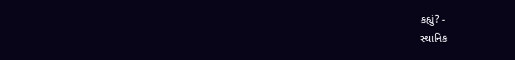કહ્યું? -
સ્થાનિક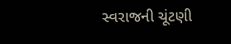સ્વરાજની ચૂંટણી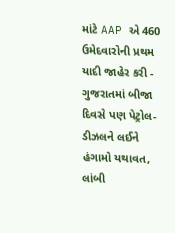માંટે AAP એ 460 ઉમેદવારોની પ્રથમ યાદી જાહેર કરી -
ગુજરાતમાં બીજા દિવસે પણ પેટ્રોલ-ડીઝલને લઈને હંગામો યથાવત, લાંબી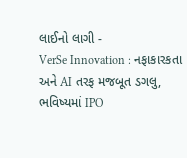લાઈનો લાગી -
VerSe Innovation : નફાકારકતા અને AI તરફ મજબૂત ડગલુ, ભવિષ્યમાં IPO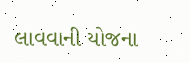લાવવાની યોજના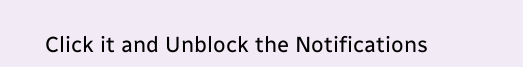Click it and Unblock the Notifications